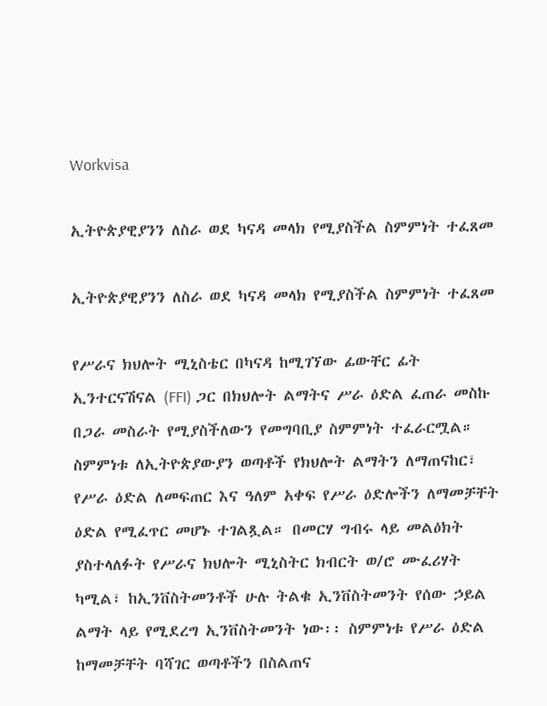Workvisa

ኢትዮጵያዊያንን ለስራ ወደ ካናዳ መላክ የሚያስችል ስምምነት ተፈጸመ

ኢትዮጵያዊያንን ለስራ ወደ ካናዳ መላክ የሚያስችል ስምምነት ተፈጸመ

የሥራና ክህሎት ሚኒስቴር በካናዳ ከሚገኘው ፊውቸር ፊት ኢንተርናሽናል (FFI) ጋር በክህሎት ልማትና ሥራ ዕድል ፈጠራ መስኩ በጋራ መስራት የሚያስችለውን የመግባቢያ ስምምነት ተፈራርሟል። ስምምነቱ ለኢትዮጵያውያን ወጣቶች የክህሎት ልማትን ለማጠናከር፣ የሥራ ዕድል ለመፍጠር እና ዓለም አቀፍ የሥራ ዕድሎችን ለማመቻቸት ዕድል የሚፈጥር መሆኑ ተገልጿል። በመርሃ ግብሩ ላይ መልዕክት ያስተላለፉት የሥራና ክህሎት ሚኒስትር ክብርት ወ/ሮ ሙፈሪሃት ካሚል፣ ከኢንቨስትመንቶች ሁሉ ትልቁ ኢንቨስትመንት የሰው ኃይል ልማት ላይ የሚደረግ ኢንቨስትመንት ነው፡፡ ስምምነቱ የሥራ ዕድል ከማመቻቸት ባሻገር ወጣቶችን በስልጠና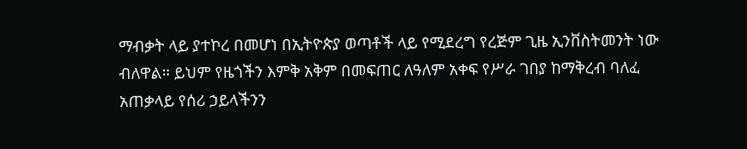ማብቃት ላይ ያተኮረ በመሆነ በኢትዮጵያ ወጣቶች ላይ የሚደረግ የረጅም ጊዜ ኢንቨስትመንት ነው ብለዋል። ይህም የዜጎችን እምቅ አቅም በመፍጠር ለዓለም አቀፍ የሥራ ገበያ ከማቅረብ ባለፈ አጠቃላይ የሰሪ ኃይላችንን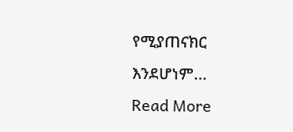የሚያጠናክር እንደሆነም…
Read More